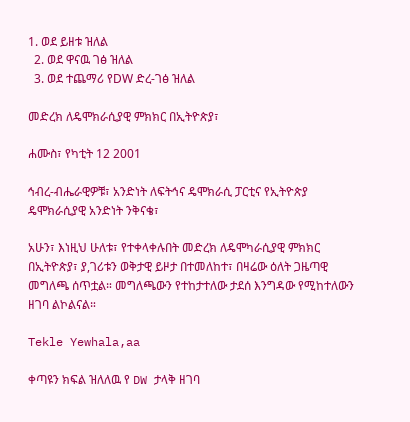1. ወደ ይዘቱ ዝለል
  2. ወደ ዋናዉ ገፅ ዝለል
  3. ወደ ተጨማሪ የDW ድረ-ገፅ ዝለል

መድረክ ለዴሞክራሲያዊ ምክክር በኢትዮጵያ፣

ሐሙስ፣ የካቲት 12 2001

ኅብረ-ብሔራዊዎቹ፣ አንድነት ለፍትኅና ዴሞክራሲ ፓርቲና የኢትዮጵያ ዴሞክራሲያዊ አንድነት ንቅናቄ፣

አሁን፣ እነዚህ ሁለቱ፣ የተቀላቀሉበት መድረክ ለዴሞካራሲያዊ ምክክር በኢትዮጵያ፣ ያ,ገሪቱን ወቅታዊ ይዞታ በተመለከተ፣ በዛሬው ዕለት ጋዜጣዊ መግለጫ ሰጥቷል። መግለጫውን የተከታተለው ታደሰ እንግዳው የሚከተለውን ዘገባ ልኮልናል።

Tekle Yewhala,aa

ቀጣዩን ክፍል ዝለለዉ የ DW ታላቅ ዘገባ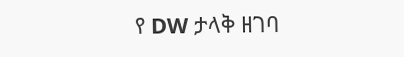የ DW ታላቅ ዘገባ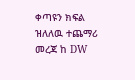ቀጣዩን ክፍል ዝለለዉ ተጨማሪ መረጃ ከ DW